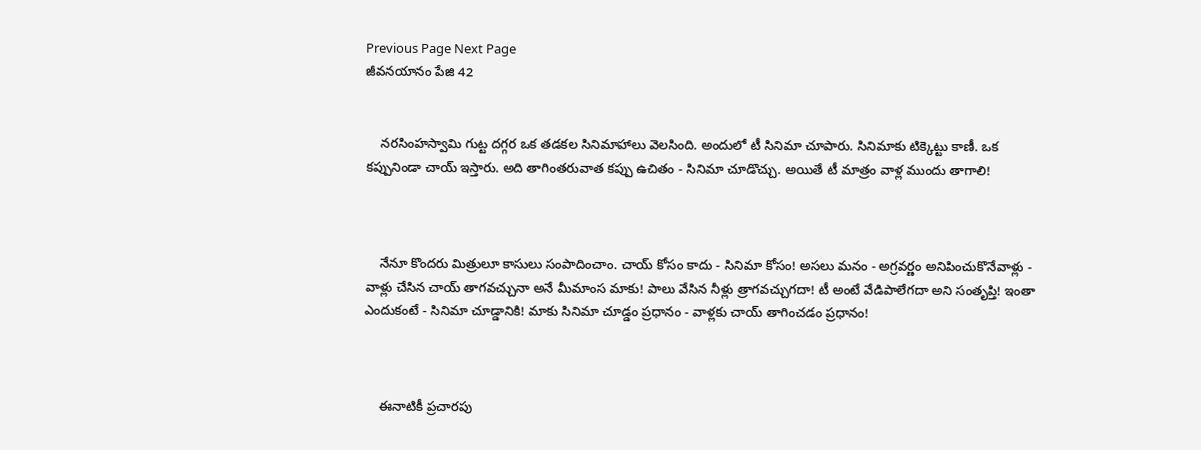Previous Page Next Page
జీవనయానం పేజి 42


    నరసింహస్వామి గుట్ట దగ్గర ఒక తడకల సినిమాహాలు వెలసింది. అందులో టీ సినిమా చూపారు. సినిమాకు టిక్కెట్టు కాణీ. ఒక కప్పునిండా చాయ్ ఇస్తారు. అది తాగింతరువాత కప్పు ఉచితం - సినిమా చూడొచ్చు. అయితే టీ మాత్రం వాళ్ల ముందు తాగాలి!



    నేనూ కొందరు మిత్రులూ కాసులు సంపాదించాం. చాయ్ కోసం కాదు - సినిమా కోసం! అసలు మనం - అగ్రవర్ణం అనిపించుకొనేవాళ్లు - వాళ్లు చేసిన చాయ్ తాగవచ్చునా అనే మీమాంస మాకు! పాలు వేసిన నీళ్లు త్రాగవచ్చుగదా! టీ అంటే వేడిపాలేగదా అని సంతృప్తి! ఇంతా ఎందుకంటే - సినిమా చూడ్డానికి! మాకు సినిమా చూడ్డం ప్రధానం - వాళ్లకు చాయ్ తాగించడం ప్రధానం!



    ఈనాటికీ ప్రచారపు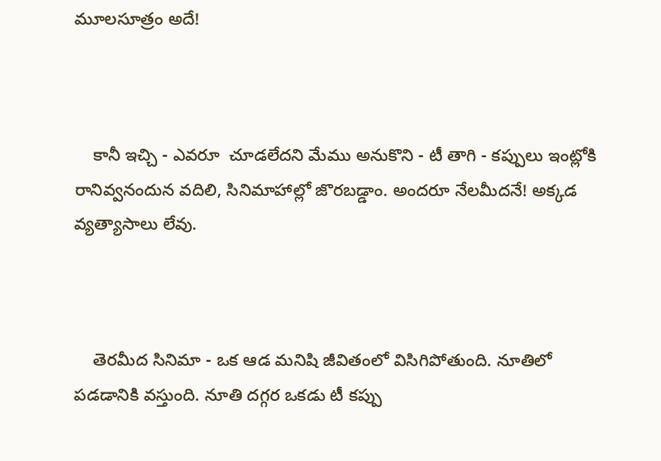మూలసూత్రం అదే!



    కానీ ఇచ్చి - ఎవరూ  చూడలేదని మేము అనుకొని - టీ తాగి - కప్పులు ఇంట్లోకి రానివ్వనందున వదిలి, సినిమాహాల్లో జొరబడ్డాం. అందరూ నేలమీదనే! అక్కడ వ్యత్యాసాలు లేవు.



    తెరమీద సినిమా - ఒక ఆడ మనిషి జీవితంలో విసిగిపోతుంది. నూతిలో పడడానికి వస్తుంది. నూతి దగ్గర ఒకడు టీ కప్పు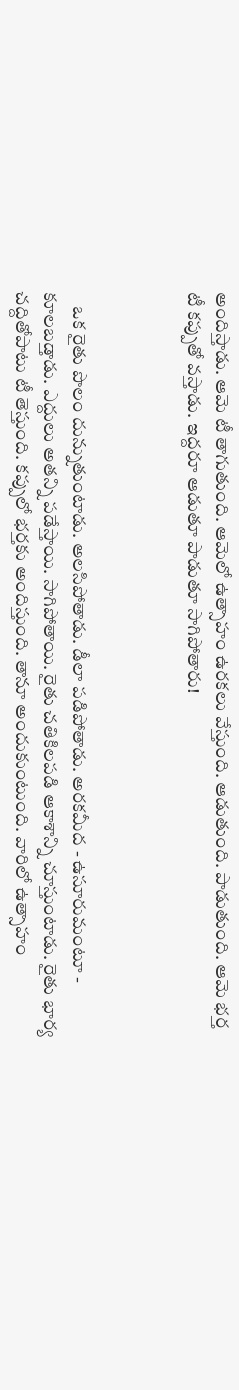అందిస్తాడు. ఆమె టీ తాగుతుంది. ఆమెలో ఉత్సాహం ఉరకలు వేస్తుంది. ఆడుతుంది. పాడుతుంది. ఆమె భర్త టీ కప్పుతో వస్తాడు. ఇద్దరూ ఆడుతూ పాడుతూ సాగిపోతారు!



    ఒక రైతు పొలం దున్నుతుంటాడు. అలసిపోతాడు. డీలా పడిపోతాడు. అరకమీద - ఉసూరుమంటూ - కూలబడ్తాడు. ఎద్దులు అతన్ని పడేస్తాయి. సాగిపోతాయి. రైతు చతికిలపడి ఆకాశాన్ని చూస్తుంటాడు. రైతు భార్య చద్దితోపాటు టీ తెస్తుంది. కప్పులో భర్తకు అందిస్తుంది. తానూ అందుకుంటుంది. వారిలో ఉత్సాహం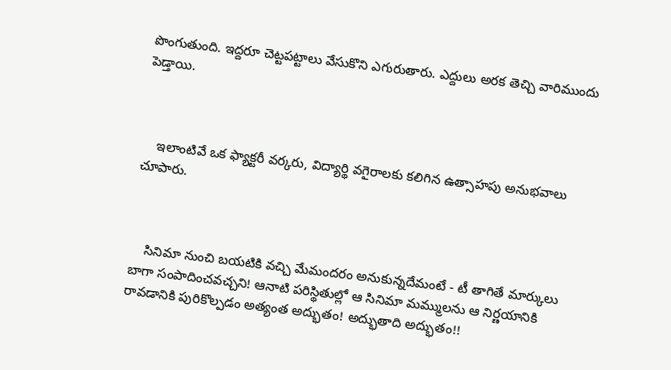పొంగుతుంది. ఇద్దరూ చెట్టపట్టాలు వేసుకొని ఎగురుతారు. ఎద్దులు అరక తెచ్చి వారిముందు పెడ్తాయి.



    ఇలాంటివే ఒక ఫ్యాక్టరీ వర్కరు, విద్యార్థి వగైరాలకు కలిగిన ఉత్సాహపు అనుభవాలు చూపారు.



    సినిమా నుంచి బయటికి వచ్చి మేమందరం అనుకున్నదేమంటే - టీ తాగితే మార్కులు బాగా సంపాదించవచ్చని! ఆనాటి పరిస్థితుల్లో ఆ సినిమా మమ్ములను ఆ నిర్ణయానికి రావడానికి పురికొల్పడం అత్యంత అద్భుతం! అద్భుతాది అద్భుతం!!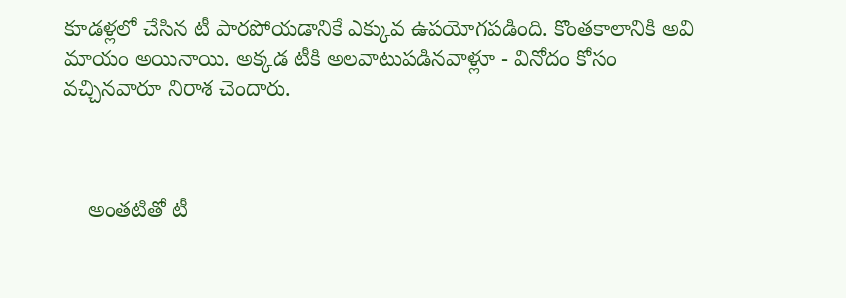కూడళ్లలో చేసిన టీ పారపోయడానికే ఎక్కువ ఉపయోగపడింది. కొంతకాలానికి అవి మాయం అయినాయి. అక్కడ టీకి అలవాటుపడినవాళ్లూ - వినోదం కోసం వచ్చినవారూ నిరాశ చెందారు.



    అంతటితో టీ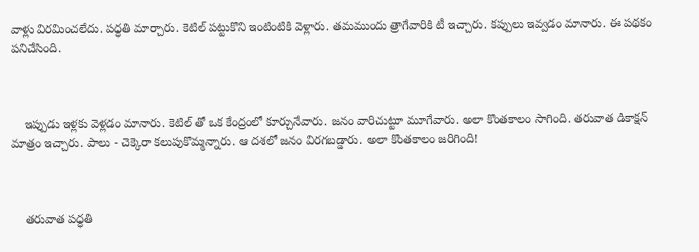వాళ్లు విరమించలేదు. పధ్ధతి మార్చారు. కెటిల్ పట్టుకొని ఇంటింటికి వెళ్లారు. తమముందు త్రాగేవారికి టీ ఇచ్చారు. కప్పులు ఇవ్వడం మానారు. ఈ పథకం పనిచేసింది.



    ఇప్పుడు ఇళ్లకు వెళ్లడం మానారు. కెటిల్ తో ఒక కేంద్రంలో కూర్చునేవారు. జనం వారిచుట్టూ మూగేవారు. అలా కొంతకాలం సాగింది. తరువాత డికాక్షన్ మాత్రం ఇచ్చారు. పాలు - చెక్కెరా కలుపుకొమ్మన్నారు. ఆ దశలో జనం విరగబడ్డారు. అలా కొంతకాలం జరిగింది!



    తరువాత పధ్ధతి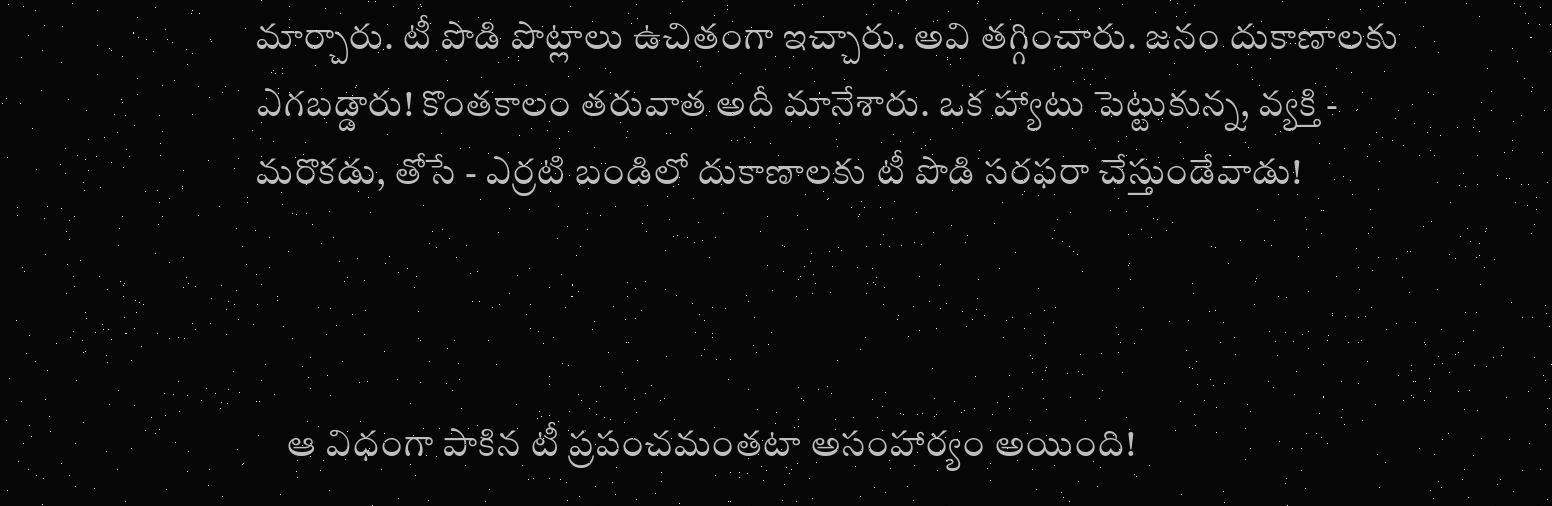మార్చారు. టీ పొడి పొట్లాలు ఉచితంగా ఇచ్చారు. అవి తగ్గించారు. జనం దుకాణాలకు ఎగబడ్డారు! కొంతకాలం తరువాత అదీ మానేశారు. ఒక హ్యాటు పెట్టుకున్న, వ్యక్తి - మరొకడు, తోసే - ఎర్రటి బండిలో దుకాణాలకు టీ పొడి సరఫరా చేస్తుండేవాడు!



    ఆ విధంగా పాకిన టీ ప్రపంచమంతటా అసంహార్యం అయింది!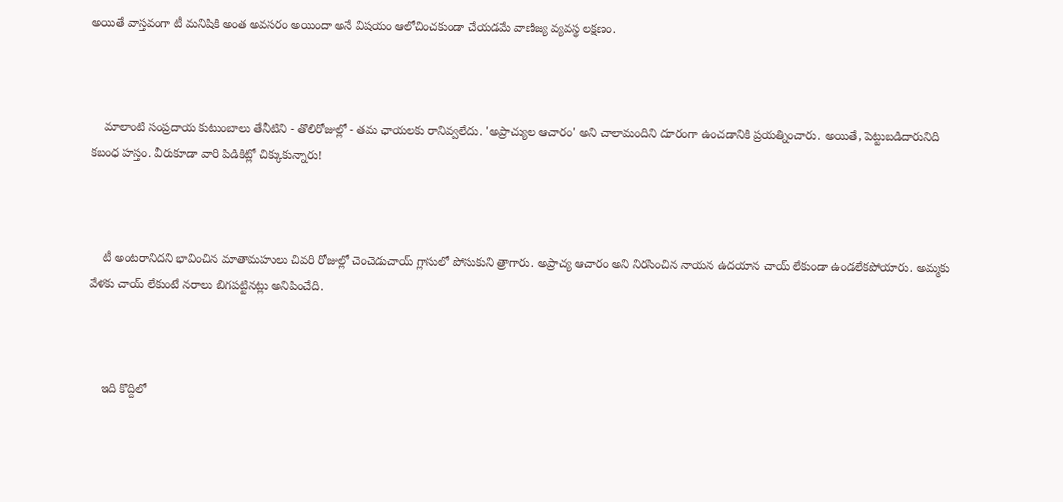అయితే వాస్తవంగా టీ మనిషికి అంత అవసరం అయిందా అనే విషయం ఆలోచించకుండా చేయడమే వాణిజ్య వ్యవస్థ లక్షణం.



    మాలాంటి సంప్రదాయ కుటుంబాలు తేనీటిని - తొలిరోజుల్లో - తమ ఛాయలకు రానివ్వలేదు. 'అప్రాచ్యుల ఆచారం' అని చాలామందిని దూరంగా ఉంచడానికి ప్రయత్నించారు. అయితే, పెట్టుబడిదారునిది కబంధ హస్తం. వీరుకూడా వారి పిడికిట్లో చిక్కుకున్నారు!



    టీ అంటరానిదని భావించిన మాతామహులు చివరి రోజుల్లో చెంచెడుచాయ్ గ్లాసులో పోసుకుని త్రాగారు. అప్రాచ్య ఆచారం అని నిరసించిన నాయన ఉదయాన చాయ్ లేకుండా ఉండలేకపోయారు. అమ్మకు వేళకు చాయ్ లేకుంటే నరాలు బిగపట్టినట్లు అనిపించేది.



    ఇది కొద్దిలో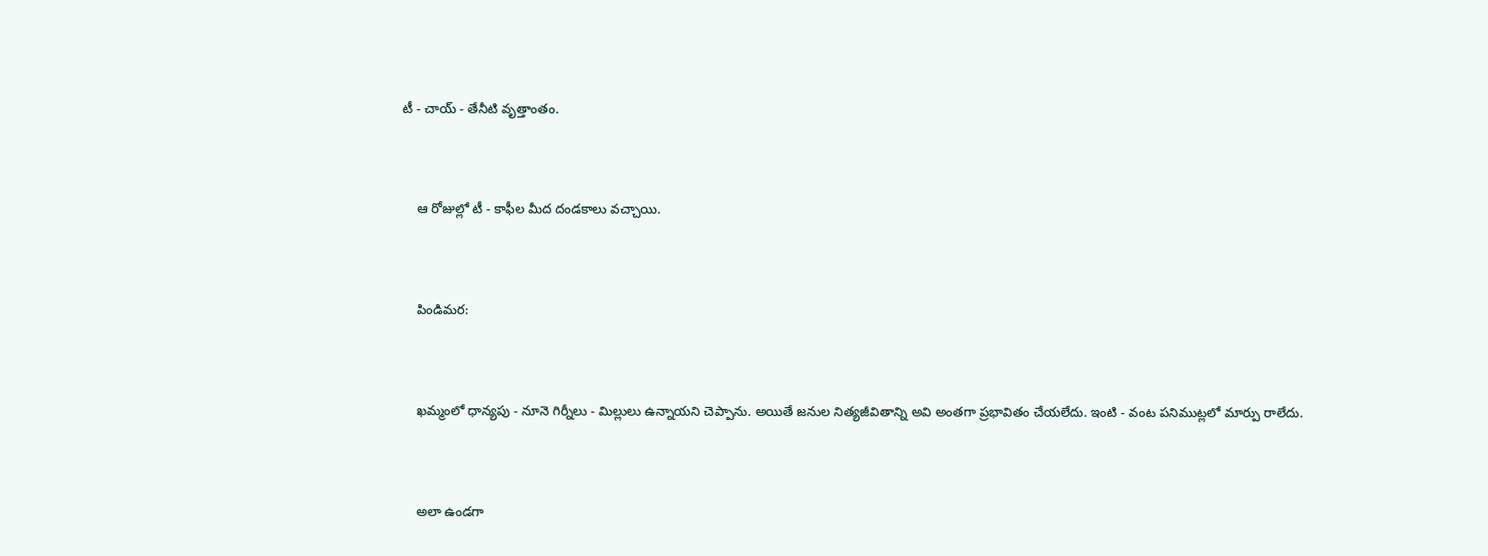టీ - చాయ్ - తేనీటి వృత్తాంతం.



    ఆ రోజుల్లో టీ - కాఫీల మీద దండకాలు వచ్చాయి.



    పిండిమర:



    ఖమ్మంలో ధాన్యపు - నూనె గిర్నీలు - మిల్లులు ఉన్నాయని చెప్పాను. అయితే జనుల నిత్యజీవితాన్ని అవి అంతగా ప్రభావితం చేయలేదు. ఇంటి - వంట పనిముట్లలో మార్పు రాలేదు.



    అలా ఉండగా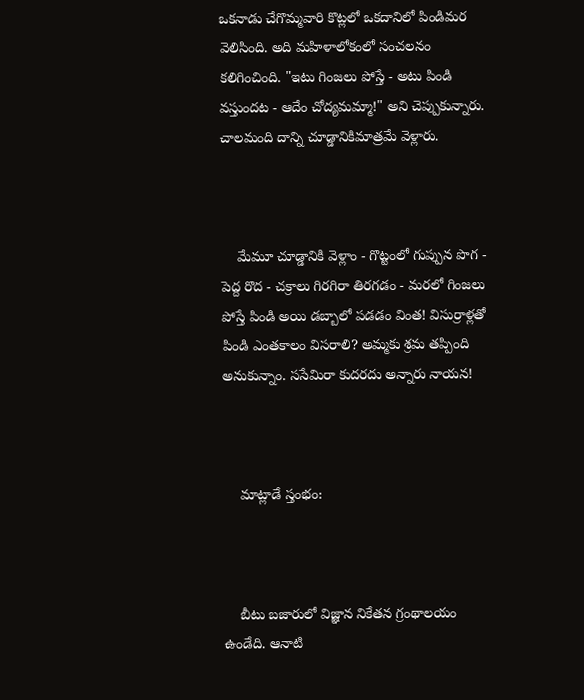ఒకనాడు చేగొమ్మవారి కొట్లలో ఒకదానిలో పిండిమర వెలిసింది. అది మహిళాలోకంలో సంచలనం కలిగించింది. "ఇటు గింజలు పోస్తే - అటు పిండి వస్తుందట - ఆదేం చోద్యమమ్మా!" అని చెప్పుకున్నారు. చాలమంది దాన్ని చూడ్డానికిమాత్రమే వెళ్లారు.



    మేమూ చూడ్డానికి వెళ్లాం - గొట్టంలో గుప్పున పొగ - పెద్ద రొద - చక్రాలు గిరగిరా తిరగడం - మరలో గింజలు పోస్తే పిండి అయి డబ్బాలో పడడం వింత! విసుర్రాళ్లతో పిండి ఎంతకాలం విసరాలి? అమ్మకు శ్రమ తప్పింది అనుకున్నాం. ససేమిరా కుదరదు అన్నారు నాయన!



    మాట్లాడే స్తంభం:



    బీటు బజారులో విజ్ఞాన నికేతన గ్రంథాలయం ఉండేది. ఆనాటి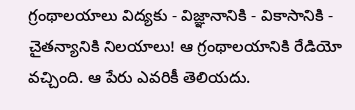గ్రంథాలయాలు విద్యకు - విజ్ఞానానికి - వికాసానికి - చైతన్యానికి నిలయాలు! ఆ గ్రంథాలయానికి రేడియో వచ్చింది. ఆ పేరు ఎవరికీ తెలియదు.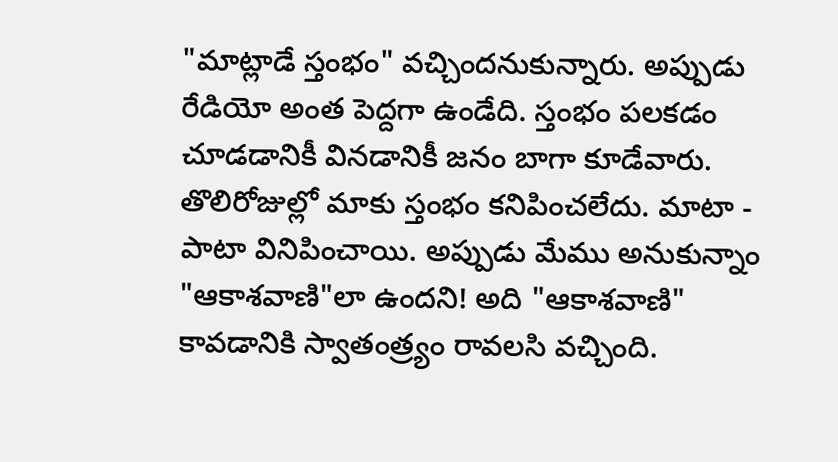"మాట్లాడే స్తంభం" వచ్చిందనుకున్నారు. అప్పుడు రేడియో అంత పెద్దగా ఉండేది. స్తంభం పలకడం చూడడానికీ వినడానికీ జనం బాగా కూడేవారు. తొలిరోజుల్లో మాకు స్తంభం కనిపించలేదు. మాటా - పాటా వినిపించాయి. అప్పుడు మేము అనుకున్నాం "ఆకాశవాణి"లా ఉందని! అది "ఆకాశవాణి" కావడానికి స్వాతంత్ర్యం రావలసి వచ్చింది.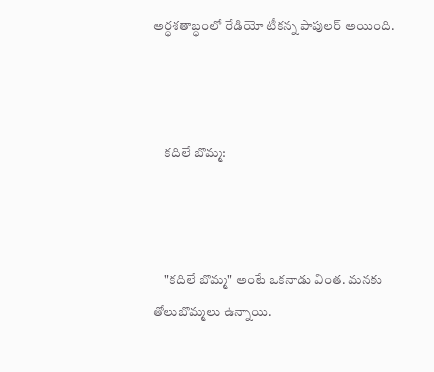అర్ధశతాబ్ధంలో రేడియో టీకన్న పాపులర్ అయింది.



    కదిలే బొమ్మ:



    "కదిలే బొమ్మ" అంటే ఒకనాడు వింత. మనకు తోలుబొమ్మలు ఉన్నాయి.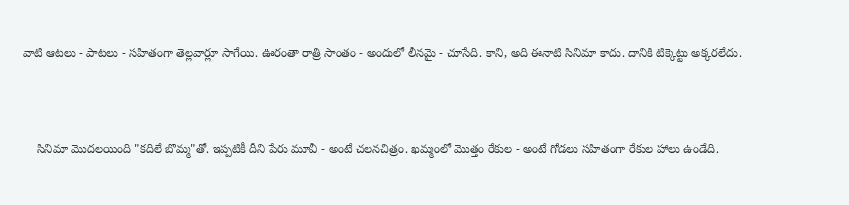వాటి ఆటలు - పాటలు - సహితంగా తెల్లవార్లూ సాగేయి. ఊరంతా రాత్రి సాంతం - అందులో లీనమై - చూసేది. కాని, అది ఈనాటి సినిమా కాదు. దానికి టిక్కెట్టు అక్కరలేదు.



    సినిమా మొదలయింది "కదిలే బొమ్మ"తో. ఇప్పటికీ దీని పేరు మూవీ - అంటే చలనచిత్రం. ఖమ్మంలో మొత్తం రేకుల - అంటే గోడలు సహితంగా రేకుల హాలు ఉండేది.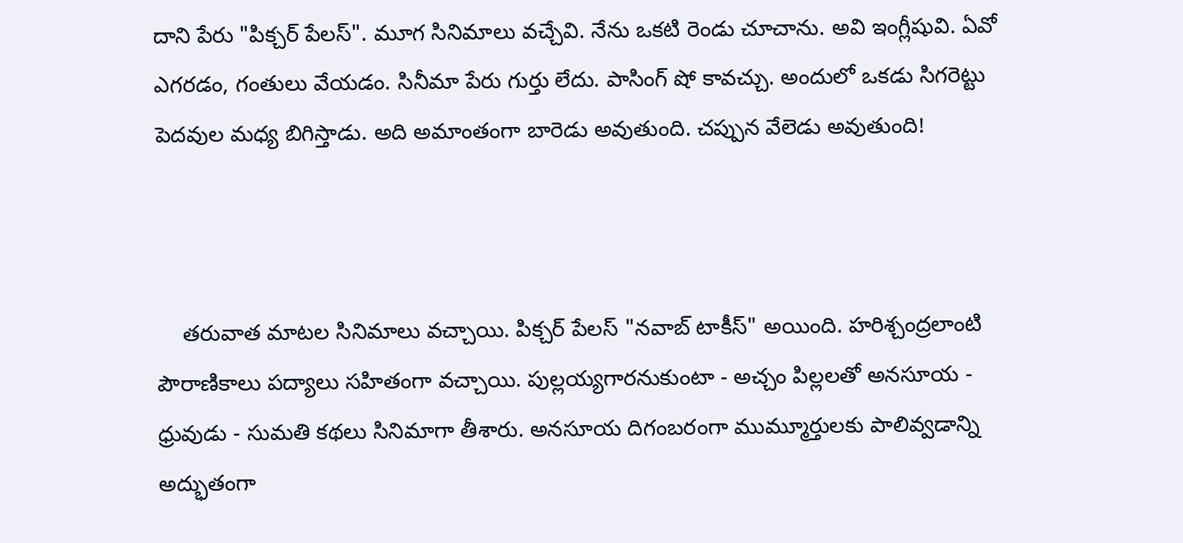దాని పేరు "పిక్చర్ పేలస్". మూగ సినిమాలు వచ్చేవి. నేను ఒకటి రెండు చూచాను. అవి ఇంగ్లీషువి. ఏవో ఎగరడం, గంతులు వేయడం. సినీమా పేరు గుర్తు లేదు. పాసింగ్ షో కావచ్చు. అందులో ఒకడు సిగరెట్టు పెదవుల మధ్య బిగిస్తాడు. అది అమాంతంగా బారెడు అవుతుంది. చప్పున వేలెడు అవుతుంది!



    తరువాత మాటల సినిమాలు వచ్చాయి. పిక్చర్ పేలస్ "నవాబ్ టాకీస్" అయింది. హరిశ్చంద్రలాంటి పౌరాణికాలు పద్యాలు సహితంగా వచ్చాయి. పుల్లయ్యగారనుకుంటా - అచ్చం పిల్లలతో అనసూయ - ధ్రువుడు - సుమతి కథలు సినిమాగా తీశారు. అనసూయ దిగంబరంగా ముమ్మూర్తులకు పాలివ్వడాన్ని అద్భుతంగా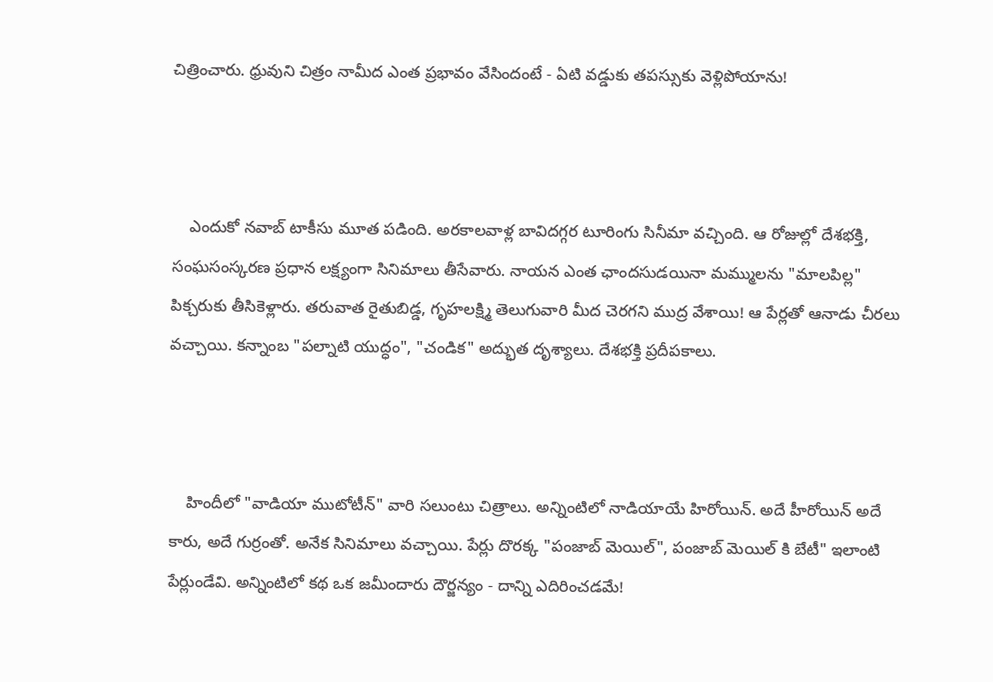చిత్రించారు. ధ్రువుని చిత్రం నామీద ఎంత ప్రభావం వేసిందంటే - ఏటి వడ్డుకు తపస్సుకు వెళ్లిపోయాను!



    ఎందుకో నవాబ్ టాకీసు మూత పడింది. అరకాలవాళ్ల బావిదగ్గర టూరింగు సినీమా వచ్చింది. ఆ రోజుల్లో దేశభక్తి, సంఘసంస్కరణ ప్రధాన లక్ష్యంగా సినిమాలు తీసేవారు. నాయన ఎంత ఛాందసుడయినా మమ్ములను "మాలపిల్ల" పిక్చరుకు తీసికెళ్లారు. తరువాత రైతుబిడ్డ, గృహలక్ష్మి తెలుగువారి మీద చెరగని ముద్ర వేశాయి! ఆ పేర్లతో ఆనాడు చీరలు వచ్చాయి. కన్నాంబ "పల్నాటి యుద్ధం", "చండిక" అద్భుత దృశ్యాలు. దేశభక్తి ప్రదీపకాలు.



    హిందీలో "వాడియా ముటోటీన్" వారి సలుంటు చిత్రాలు. అన్నింటిలో నాడియాయే హిరోయిన్. అదే హీరోయిన్ అదే కారు, అదే గుర్రంతో. అనేక సినిమాలు వచ్చాయి. పేర్లు దొరక్క "పంజాబ్ మెయిల్", పంజాబ్ మెయిల్ కి బేటీ" ఇలాంటి పేర్లుండేవి. అన్నింటిలో కథ ఒక జమీందారు దౌర్జన్యం - దాన్ని ఎదిరించడమే!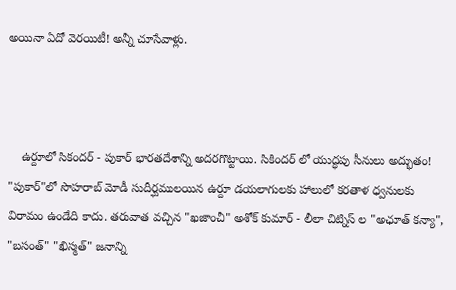అయినా ఏదో వెరయిటీ! అన్నీ చూసేవాళ్లు.



    ఉర్దూలో సికందర్ - పుకార్ భారతదేశాన్ని అదరగొట్టాయి. సికిందర్ లో యుద్ధపు సీనులు అద్భుతం! "పుకార్"లో సొహరాబ్ మోడీ సుదీర్ఘములయిన ఉర్దూ డయలాగులకు హాలులో కరతాళ ధ్వనులకు విరామం ఉండేది కాదు. తరువాత వచ్చిన "ఖజాంచీ" అశోక్ కుమార్ - లీలా చిట్నిస్ ల "అఛూత్ కన్యా", "బసంత్" "ఖిస్మత్" జనాన్ని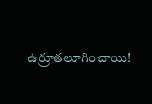ఉర్రూతలూగించాయి!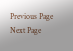Previous Page Next Page